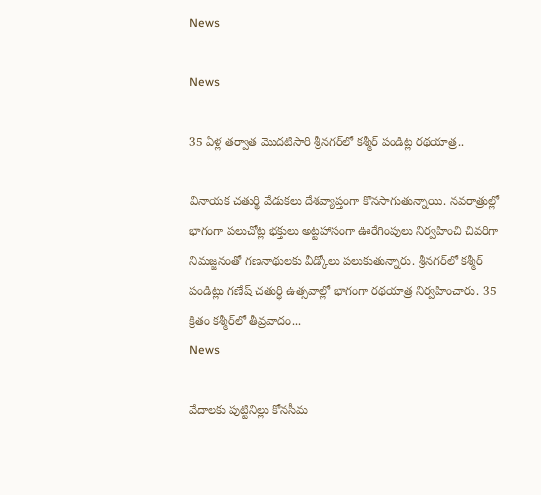News

News

35 ఏళ్ల తర్వాత మొదటిసారి శ్రీనగర్‌లో కశ్మీర్ పండిట్ల రథయాత్ర..

వినాయక చతుర్థి వేడుకలు దేశవ్యాప్తంగా కొనసాగుతున్నాయి. నవరాత్రుల్లో భాగంగా పలుచోట్ల భక్తులు అట్టహాసంగా ఊరేగింపులు నిర్వహించి చివరిగా నిమజ్జనంతో గణనాథులకు వీడ్కోలు పలుకుతున్నారు. శ్రీనగర్‌లో కశ్మీర్ పండిట్లు గణేష్ చతుర్ధి ఉత్సవాల్లో భాగంగా రథయాత్ర నిర్వహించారు. 35 క్రితం కశ్మీర్‌లో తీవ్రవాదం...
News

వేదాలకు పుట్టినిల్లు కోనసీమ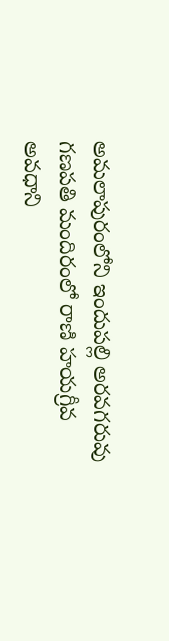అమలాపురంలోని ఇందుపల్లి అరవగరువు గణపతి మందిరంలో రాణి హయగ్రీవ అవధాని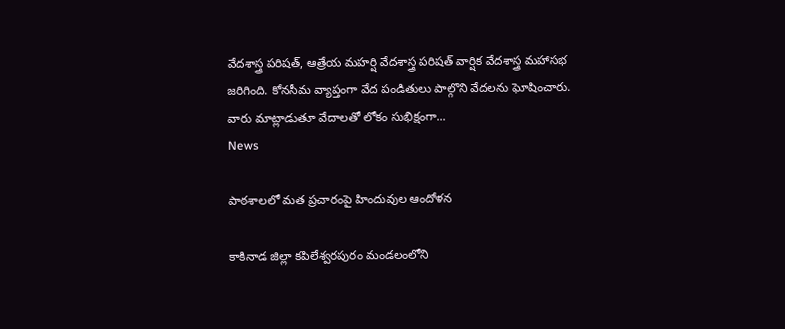వేదశాస్త్ర పరిషత్‌, ఆత్రేయ మహర్షి వేదశాస్త్ర పరిషత్‌ వార్షిక వేదశాస్త్ర మహాసభ జరిగింది. కోనసీమ వ్యాప్తంగా వేద పండితులు పాల్గొని వేదలను ఘోషించారు. వారు మాట్లాడుతూ వేదాలతో లోకం సుభిక్షంగా...
News

పాఠశాలలో మత ప్రచారంపై హిందువుల ఆందోళన

కాకినాడ జిల్లా కపిలేశ్వరపురం మండలంలోని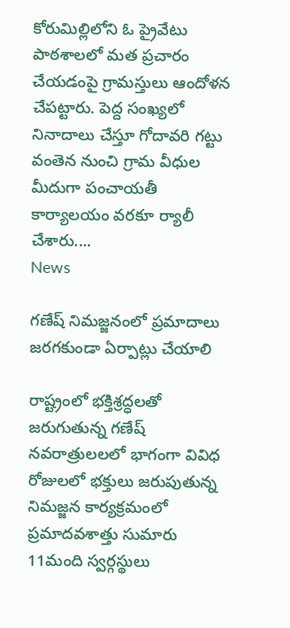కోరుమిల్లిలోని ఓ ప్రైవేటు పాఠశాలలో మత ప్రచారం చేయడంపై గ్రామస్తులు ఆందోళన చేపట్టారు. పెద్ద సంఖ్యలో నినాదాలు చేస్తూ గోదావరి గట్టు వంతెన నుంచి గ్రామ వీధుల మీదుగా పంచాయతీ కార్యాలయం వరకూ ర్యాలీ చేశారు....
News

గణేష్ నిమజ్జనంలో ప్రమాదాలు జరగకుండా ఏర్పాట్లు చేయాలి

రాష్ట్రంలో భక్తిశ్రద్ధలతో జరుగుతున్న గణేష్ నవరాత్రులలలో భాగంగా వివిధ రోజులలో భక్తులు జరుపుతున్న నిమజ్జన కార్యక్రమంలో ప్రమాదవశాత్తు సుమారు 11మంది స్వర్గస్థులు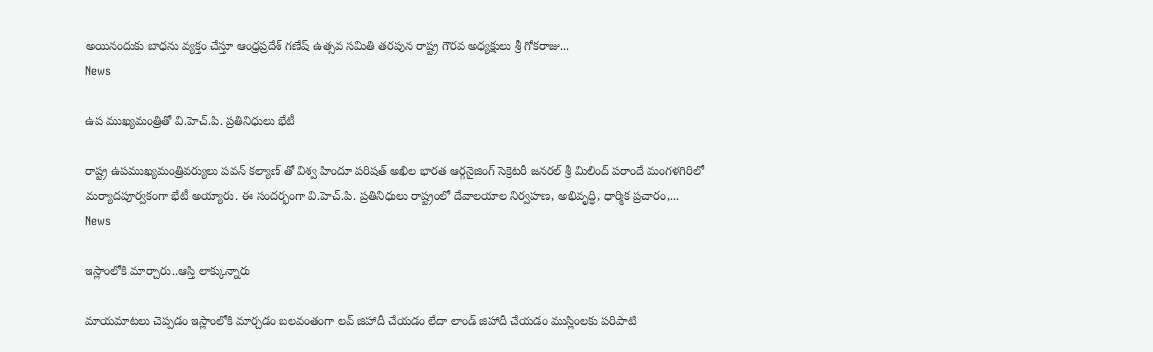అయినందుకు బాధను వ్యక్తం చేస్తూ ఆంధ్రప్రదేశ్ గణేష్ ఉత్సవ సమితి తరపున రాష్ట్ర గౌరవ అధ్యక్షులు శ్రీ గోకరాజు...
News

ఉప ముఖ్యమంత్రితో వి.హెచ్.పి. ప్రతినిధులు భేటీ

రాష్ట్ర ఉపముఖ్యమంత్రివర్యులు పవన్ కల్యాణ్ తో విశ్వ హిందూ పరిషత్ అఖిల భారత ఆర్గనైజింగ్ సెక్రెటరీ జనరల్ శ్రీ మిలింద్ పరాందే మంగళగిరిలో మర్యాదపూర్వకంగా భేటీ అయ్యారు. ఈ సందర్భంగా వి.హెచ్.పి. ప్రతినిధులు రాష్ట్రంలో దేవాలయాల నిర్వహణ, అభివృద్ధి, ధార్మిక ప్రచారం,...
News

ఇస్లాంలోకి మార్చారు..ఆస్తి లాక్కున్నారు

మాయమాటలు చెప్పడం ఇస్లాంలోకి మార్చడం బలవంతంగా లవ్ జిహాదీ చేయడం లేదా లాండ్ జిహాదీ చేయడం ముస్లింలకు పరిపాటి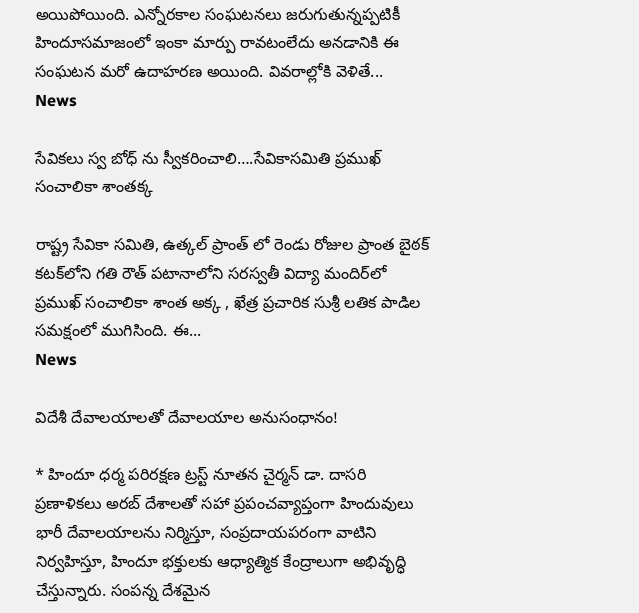అయిపోయింది. ఎన్నోరకాల సంఘటనలు జరుగుతున్నప్పటికీ హిందూసమాజంలో ఇంకా మార్పు రావటంలేదు అనడానికి ఈ సంఘటన మరో ఉదాహరణ అయింది. వివరాల్లోకి వెళితే...
News

సేవికలు స్వ బోధ్ ను స్వీకరించాలి….సేవికాసమితి ప్రముఖ్ సంచాలికా శాంతక్క

రాష్ట్ర సేవికా సమితి, ఉత్కల్ ప్రాంత్ లో రెండు రోజుల ప్రాంత బైఠక్ కటక్‌లోని గతి రౌత్ పటానాలోని సరస్వతీ విద్యా మందిర్‌లో ప్రముఖ్ సంచాలికా శాంత అక్క , ఖేత్ర ప్రచారిక సుశ్రీ లతిక పాడిల సమక్షంలో ముగిసింది. ఈ...
News

విదేశీ దేవాలయాలతో దేవాలయాల అనుసంధానం!

* హిందూ ధర్మ పరిరక్షణ ట్రస్ట్ నూతన చైర్మన్ డా. దాసరి ప్రణాళికలు అరబ్ దేశాలతో సహా ప్రపంచవ్యాప్తంగా హిందువులు భారీ దేవాలయాలను నిర్మిస్తూ, సంప్రదాయపరంగా వాటిని నిర్వహిస్తూ, హిందూ భక్తులకు ఆధ్యాత్మిక కేంద్రాలుగా అభివృద్ధి చేస్తున్నారు. సంపన్న దేశమైన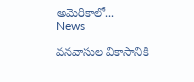అమెరికాలో...
News

వనవాసుల వికాసానికి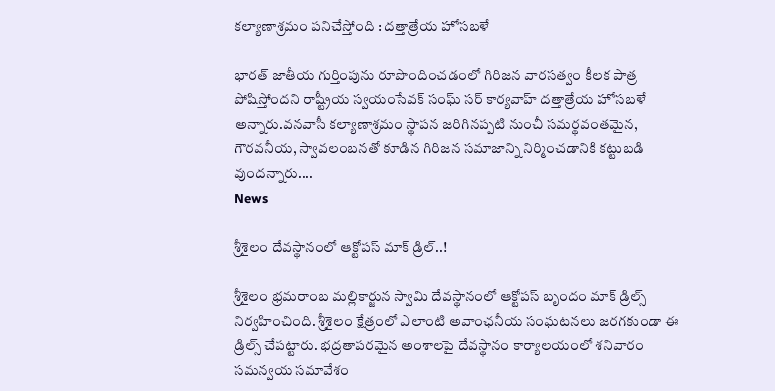కల్యాణాశ్రమం పనిచేస్తోంది : దత్తాత్రేయ హోసబళే

భారత్ జాతీయ గుర్తింపును రూపొందించడంలో గిరిజన వారసత్వం కీలక పాత్ర పోషిస్తోందని రాష్ట్రీయ స్వయంసేవక్ సంఘ్ సర్ కార్యవాహ్ దత్తాత్రేయ హోసబళే అన్నారు.వనవాసీ కల్యాణాశ్రమం స్థాపన జరిగినప్పటి నుంచీ సమర్థవంతమైన, గౌరవనీయ, స్వావలంబనతో కూడిన గిరిజన సమాజాన్ని నిర్మించడానికి కట్టుబడి వుందన్నారు....
News

శ్రీశైలం దేవస్థానంలో ఆక్టోపస్‌ మాక్‌ డ్రిల్‌..!

శ్రీశైలం భ్రమరాంబ మల్లికార్జున స్వామి దేవస్థానంలో ఆక్టోపస్‌ బృందం మాక్‌ డ్రిల్స్‌ నిర్వహించింది. శ్రీశైలం క్షేత్రంలో ఎలాంటి అవాంఛనీయ సంఘటనలు జరగకుండా ఈ డ్రిల్స్‌ చేపట్టారు. భద్రతాపరమైన అంశాలపై దేవస్థానం కార్యాలయంలో శనివారం సమన్వయ సమావేశం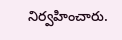నిర్వహించారు.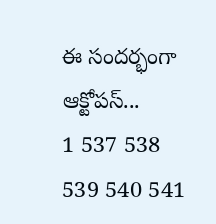ఈ సందర్భంగా ఆక్టోపస్‌...
1 537 538 539 540 541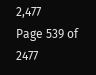2,477
Page 539 of 2477